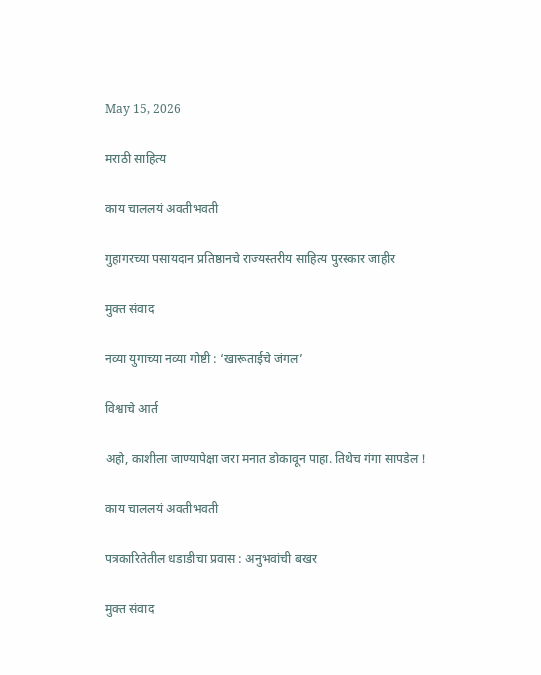May 15, 2026

मराठी साहित्य

काय चाललयं अवतीभवती

गुहागरच्या पसायदान प्रतिष्ठानचे राज्यस्तरीय साहित्य पुरस्कार जाहीर

मुक्त संवाद

नव्या युगाच्या नव्या गोष्टी : ‘खारूताईचे जंगल’

विश्वाचे आर्त

अहो, काशीला जाण्यापेक्षा जरा मनात डोकावून पाहा. तिथेच गंगा सापडेल !

काय चाललयं अवतीभवती

पत्रकारितेतील धडाडीचा प्रवास : अनुभवांची बखर

मुक्त संवाद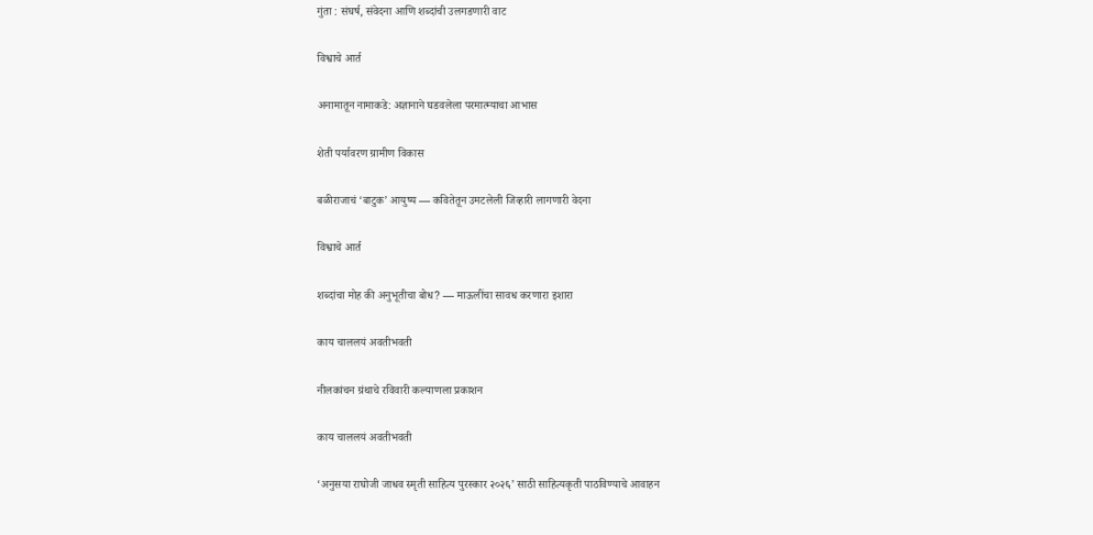गुंता : संघर्ष, संवेदना आणि शब्दांची उलगडणारी वाट

विश्वाचे आर्त

अनामातून नामाकडे: अज्ञानाने घडवलेला परमात्म्याचा आभास

शेती पर्यावरण ग्रामीण विकास

बळीराजाचं ‘बाटुक’ आयुष्य — कवितेतून उमटलेली जिव्हारी लागणारी वेदना

विश्वाचे आर्त

शब्दांचा मोह की अनुभूतीचा बोध? — माऊलींचा सावध करणारा इशारा

काय चाललयं अवतीभवती

नीलकांचन ग्रंथाचे रविवारी कल्याणला प्रकाशन

काय चाललयं अवतीभवती

‘अनुसया राघोजी जाधव स्मृती साहित्य पुरस्कार २०२६’ साठी साहित्यकृती पाठविण्याचे आवाहन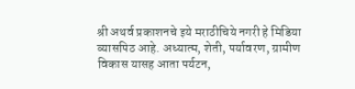श्री अथर्व प्रकाशनचे इये मराठीचिये नगरी हे मिडिया व्यासपिठ आहे. अध्यात्म, शेती, पर्यावरण, ग्रामीण विकास यासह आता पर्यटन,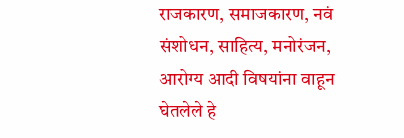राजकारण, समाजकारण, नवं संशोधन, साहित्य, मनोरंजन, आरोग्य आदी विषयांना वाहून घेतलेले हे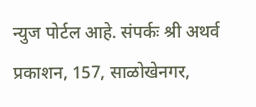न्युज पोर्टल आहे. संपर्कः श्री अथर्व प्रकाशन, 157, साळोखेनगर,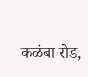कळंबा रोड,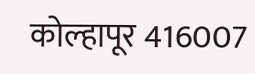कोल्हापूर 416007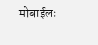मोबाईलः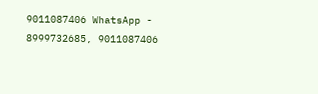9011087406 WhatsApp - 8999732685, 9011087406